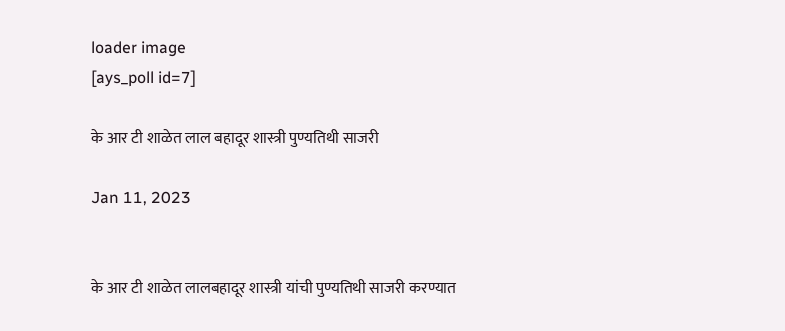loader image
[ays_poll id=7]

के आर टी शाळेत लाल बहादूर शास्त्री पुण्यतिथी साजरी

Jan 11, 2023


के आर टी शाळेत लालबहादूर शास्त्री यांची पुण्यतिथी साजरी करण्यात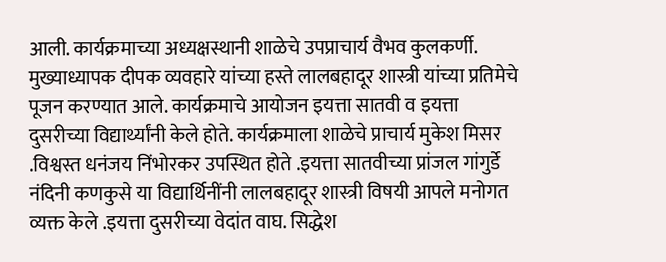आली. कार्यक्रमाच्या अध्यक्षस्थानी शाळेचे उपप्राचार्य वैभव कुलकर्णी. मुख्याध्यापक दीपक व्यवहारे यांच्या हस्ते लालबहादूर शास्त्री यांच्या प्रतिमेचे पूजन करण्यात आले. कार्यक्रमाचे आयोजन इयत्ता सातवी व इयत्ता दुसरीच्या विद्यार्थ्यांनी केले होते. कार्यक्रमाला शाळेचे प्राचार्य मुकेश मिसर .विश्वस्त धनंजय निंभोरकर उपस्थित होते .इयत्ता सातवीच्या प्रांजल गांगुर्डे नंदिनी कणकुसे या विद्यार्थिनींनी लालबहादूर शास्त्री विषयी आपले मनोगत व्यक्त केले .इयत्ता दुसरीच्या वेदांत वाघ. सिद्धेश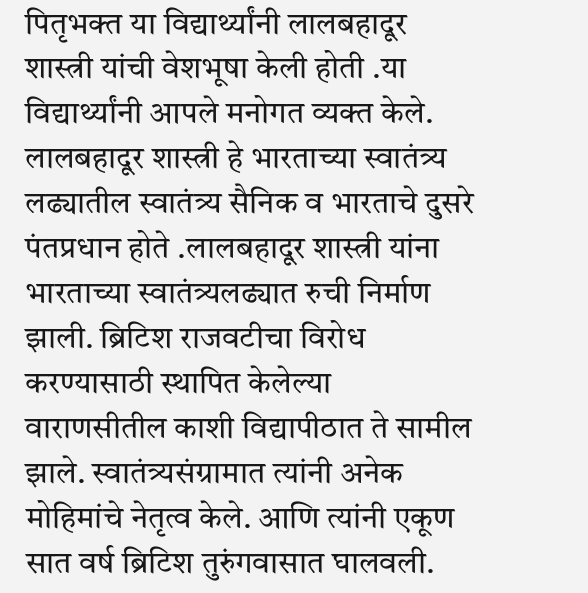पितृभक्त या विद्यार्थ्यांनी लालबहादूर शास्त्री यांची वेशभूषा केली होती .या विद्यार्थ्यांनी आपले मनोगत व्यक्त केले. लालबहादूर शास्त्री हे भारताच्या स्वातंत्र्य लढ्यातील स्वातंत्र्य सैनिक व भारताचे दुसरे पंतप्रधान होते .लालबहादूर शास्त्री यांना भारताच्या स्वातंत्र्यलढ्यात रुची निर्माण झाली. ब्रिटिश राजवटीचा विरोध करण्यासाठी स्थापित केलेल्या वाराणसीतील काशी विद्यापीठात ते सामील झाले. स्वातंत्र्यसंग्रामात त्यांनी अनेक मोहिमांचे नेतृत्व केले. आणि त्यांनी एकूण सात वर्ष ब्रिटिश तुरुंगवासात घालवली.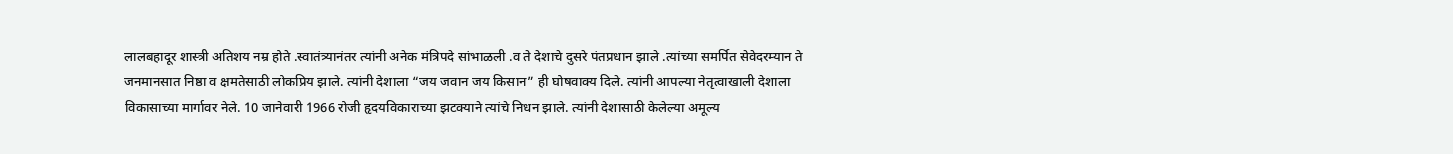लालबहादूर शास्त्री अतिशय नम्र होते .स्वातंत्र्यानंतर त्यांनी अनेक मंत्रिपदे सांभाळली .व ते देशाचे दुसरे पंतप्रधान झाले .त्यांच्या समर्पित सेवेदरम्यान ते जनमानसात निष्ठा व क्षमतेसाठी लोकप्रिय झाले. त्यांनी देशाला “जय जवान जय किसान” ही घोषवाक्य दिले. त्यांनी आपल्या नेतृत्वाखाली देशाला विकासाच्या मार्गावर नेले. 10 जानेवारी 1966 रोजी हृदयविकाराच्या झटक्याने त्यांचे निधन झाले. त्यांनी देशासाठी केलेल्या अमूल्य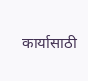कार्यासाठी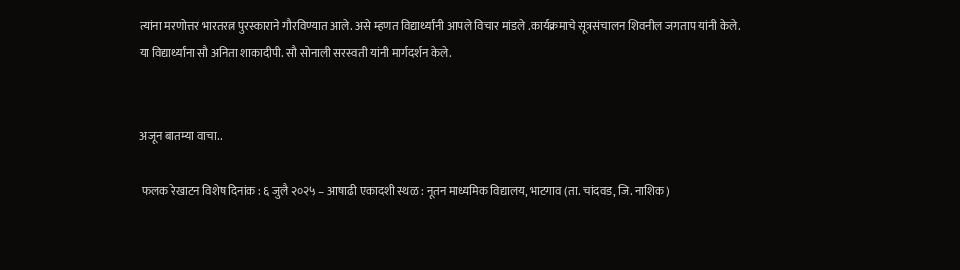त्यांना मरणोत्तर भारतरत्न पुरस्काराने गौरविण्यात आले. असे म्हणत विद्यार्थ्यांनी आपले विचार मांडले .कार्यक्रमाचे सूत्रसंचालन शिवनील जगताप यांनी केले. या विद्यार्थ्यांना सौ अनिता शाकादीपी. सौ सोनाली सरस्वती यांनी मार्गदर्शन केले.


अजून बातम्या वाचा..

 फलक रेखाटन विशेष दिनांक : ६ जुलै २०२५ – आषाढी एकादशी स्थळ : नूतन माध्यमिक विद्यालय, भाटगाव (ता. चांदवड, जि. नाशिक)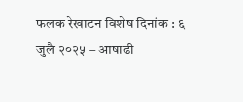फलक रेखाटन विशेष दिनांक : ६ जुलै २०२५ – आषाढी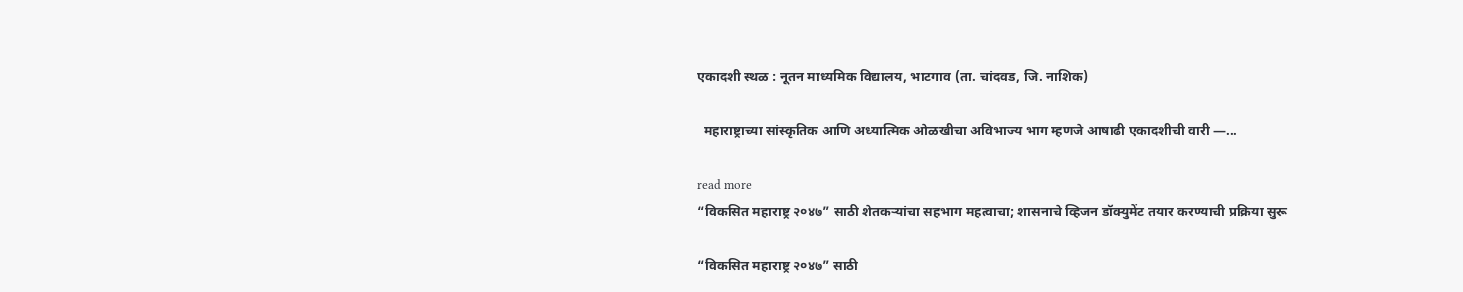एकादशी स्थळ : नूतन माध्यमिक विद्यालय, भाटगाव (ता. चांदवड, जि. नाशिक)

  महाराष्ट्राच्या सांस्कृतिक आणि अध्यात्मिक ओळखीचा अविभाज्य भाग म्हणजे आषाढी एकादशीची वारी —...

read more
“विकसित महाराष्ट्र २०४७” साठी शेतकऱ्यांचा सहभाग महत्वाचा; शासनाचे व्हिजन डॉक्युमेंट तयार करण्याची प्रक्रिया सुरू

“विकसित महाराष्ट्र २०४७” साठी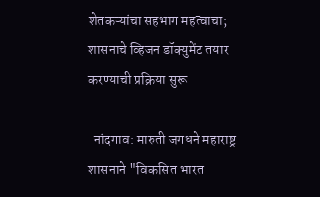शेतकऱ्यांचा सहभाग महत्वाचा; शासनाचे व्हिजन डॉक्युमेंट तयार करण्याची प्रक्रिया सुरू

  नांदगाव: मारुती जगधने महाराष्ट्र शासनाने "विकसित भारत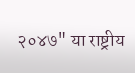२०४७" या राष्ट्रीय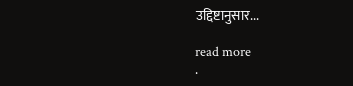उद्दिष्टानुसार...

read more
.